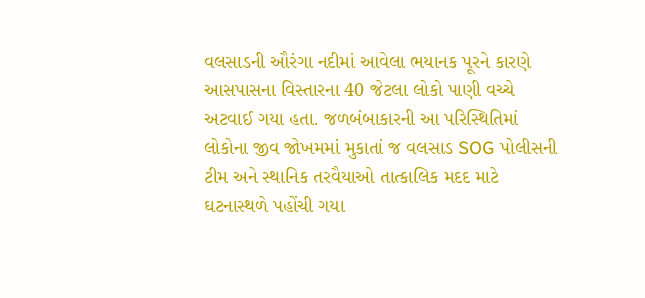વલસાડની ઔરંગા નદીમાં આવેલા ભયાનક પૂરને કારણે આસપાસના વિસ્તારના 40 જેટલા લોકો પાણી વચ્ચે અટવાઈ ગયા હતા. જળબંબાકારની આ પરિસ્થિતિમાં લોકોના જીવ જોખમમાં મુકાતાં જ વલસાડ SOG પોલીસની ટીમ અને સ્થાનિક તરવૈયાઓ તાત્કાલિક મદદ માટે ઘટનાસ્થળે પહોંચી ગયા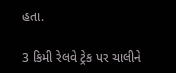હતા.

3 કિમી રેલવે ટ્રેક પર ચાલીને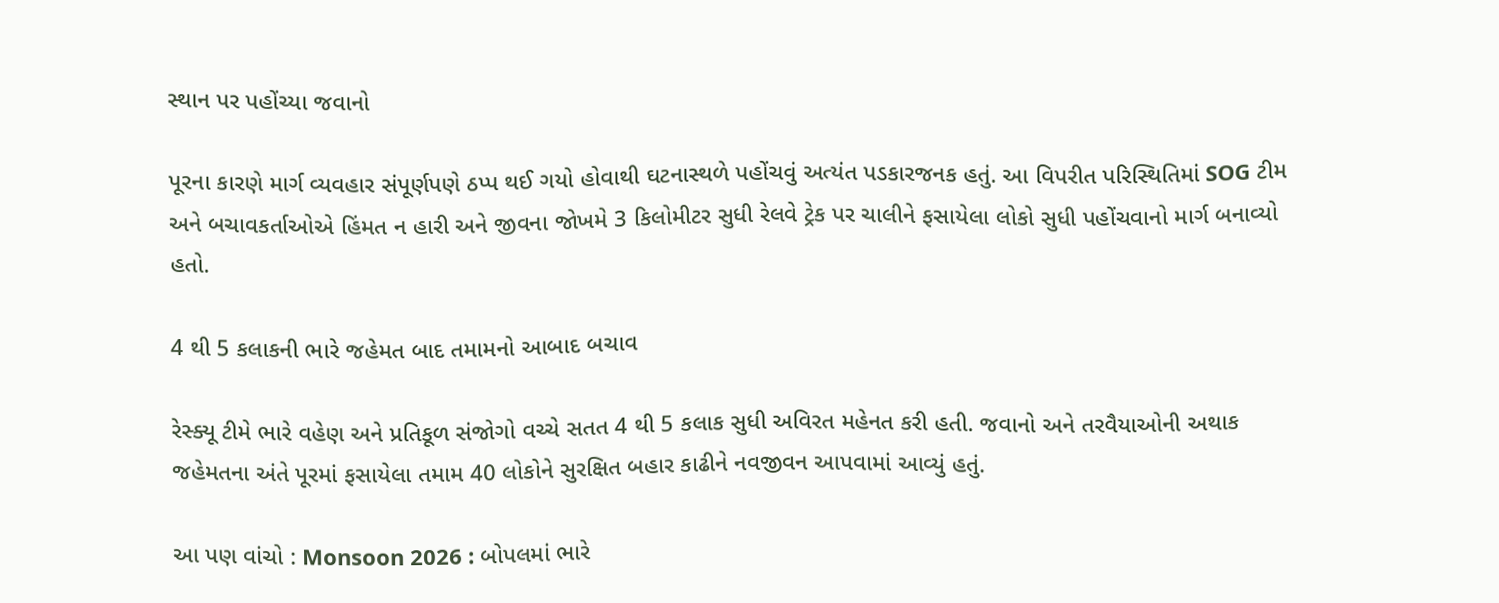સ્થાન પર પહોંચ્યા જવાનો

પૂરના કારણે માર્ગ વ્યવહાર સંપૂર્ણપણે ઠપ્પ થઈ ગયો હોવાથી ઘટનાસ્થળે પહોંચવું અત્યંત પડકારજનક હતું. આ વિપરીત પરિસ્થિતિમાં SOG ટીમ અને બચાવકર્તાઓએ હિંમત ન હારી અને જીવના જોખમે 3 કિલોમીટર સુધી રેલવે ટ્રેક પર ચાલીને ફસાયેલા લોકો સુધી પહોંચવાનો માર્ગ બનાવ્યો હતો.

4 થી 5 કલાકની ભારે જહેમત બાદ તમામનો આબાદ બચાવ

રેસ્ક્યૂ ટીમે ભારે વહેણ અને પ્રતિકૂળ સંજોગો વચ્ચે સતત 4 થી 5 કલાક સુધી અવિરત મહેનત કરી હતી. જવાનો અને તરવૈયાઓની અથાક જહેમતના અંતે પૂરમાં ફસાયેલા તમામ 40 લોકોને સુરક્ષિત બહાર કાઢીને નવજીવન આપવામાં આવ્યું હતું.

આ પણ વાંચો : Monsoon 2026 : બોપલમાં ભારે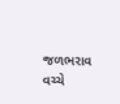જળભરાવ વચ્ચે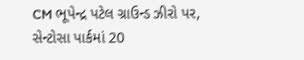CM ભૂપેન્દ્ર પટેલ ગ્રાઉન્ડ ઝીરો પર, સેન્ટોસા પાર્કમાં 20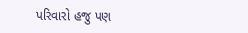પરિવારો હજુ પણ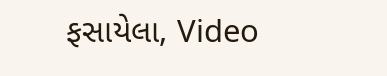ફસાયેલા, Video